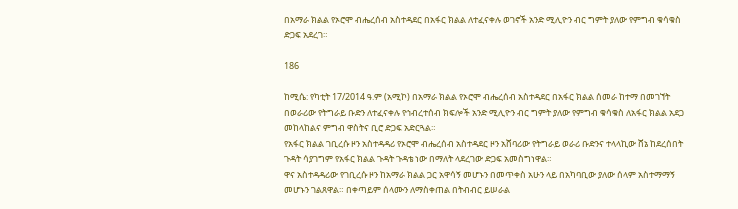በአማራ ክልል የኦሮሞ ብሔረሰብ አስተዳደር በአፋር ክልል ለተፈናቀሉ ወገኖች አንድ ሚሊዮን ብር ግምት ያለው የምግብ ቁሳቁስ ድጋፍ አደረገ።

186

ከሚሴ: የካቲት 17/2014 ዓ.ም (አሚኮ) በአማራ ክልል የኦሮሞ ብሔረሰብ አስተዳደር በአፋር ክልል ሰመራ ከተማ በመገኘት በወራሪው የትግራይ ቡድን ለተፈናቀሉ የኅብረተሰብ ክፍሎች አንድ ሚሊዮን ብር ግምት ያለው የምግብ ቁሳቁስ ለአፋር ክልል አደጋ መከላከልና ምግብ ዋስትና ቢሮ ድጋፍ አድርጓል።
የአፋር ክልል ገቢረሱ ዞን አስተዳዳሪ የኦሮሞ ብሔረሰብ አስተዳደር ዞን አሸባሪው የትግራይ ወራሪ ቡድንና ተላላኪው ሸኔ ከደረሰበት ጉዳት ሳያገግም የአፋር ክልል ጉዳት ጉዳቴ ነው በማለት ላደረገው ድጋፍ አመስግነዋል።
ዋና አስተዳዳሪው የገቢረሱ ዞን ከአማራ ክልል ጋር አዋሳኝ መሆኑን በመጥቀስ አሁን ላይ በአካባቢው ያለው ሰላም አስተማማኝ መሆኑን ገልጸዋል። በቀጣይም ሰላሙን ለማስቀጠል በትብብር ይሠራል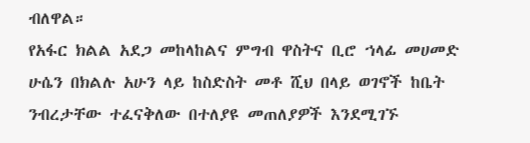ብለዋል።
የአፋር ክልል አደጋ መከላከልና ምግብ ዋስትና ቢሮ ኀላፊ መሀመድ ሁሴን በክልሉ አሁን ላይ ከስድስት መቶ ሺህ በላይ ወገኖች ከቤት ንብረታቸው ተፈናቅለው በተለያዩ መጠለያዎች እንደሚገኙ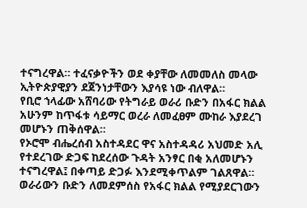ተናግረዋል። ተፈናቃዮችን ወደ ቀያቸው ለመመለስ መላው ኢትዮጵያዊያን ደጀንነታቸውን እያሳዩ ነው ብለዋል።
የቢሮ ኀላፊው አሸባሪው የትግራይ ወራሪ ቡድን በአፋር ክልል አሁንም ከጥፋቱ ሳይማር ወረራ ለመፈፀም ሙከራ እያደረገ መሆኑን ጠቅሰዋል።
የኦሮሞ ብሔረሰብ አስተዳደር ዋና አስተዳዳሪ አህመድ አሊ የተደረገው ድጋፍ ከደረሰው ጉዳት አንፃር በቂ አለመሆኑን ተናግረዋል፤ በቀጣይ ድጋፉ እንደሚቀጥልም ገልጸዋል።
ወራሪውን ቡድን ለመደምሰስ የአፋር ክልል የሚያደርገውን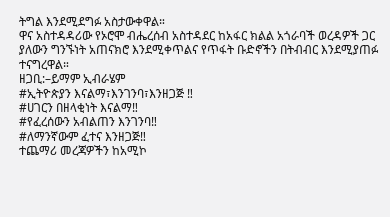ትግል እንደሚደግፉ አስታውቀዋል።
ዋና አስተዳዳሪው የኦሮሞ ብሔረሰብ አስተዳደር ከአፋር ክልል አጎራባች ወረዳዎች ጋር ያለውን ግንኙነት አጠናክሮ እንደሚቀጥልና የጥፋት ቡድኖችን በትብብር እንደሚያጠፉ ተናግረዋል።
ዘጋቢ:–ይማም ኢብራሄም
#ኢትዮጵያን እናልማ፣እንገንባ፣እንዘጋጅ ‼
#ሀገርን በዘላቂነት እናልማ‼
#የፈረሰውን አብልጠን እንገንባ‼
#ለማንኛውም ፈተና እንዘጋጅ‼
ተጨማሪ መረጃዎችን ከአሚኮ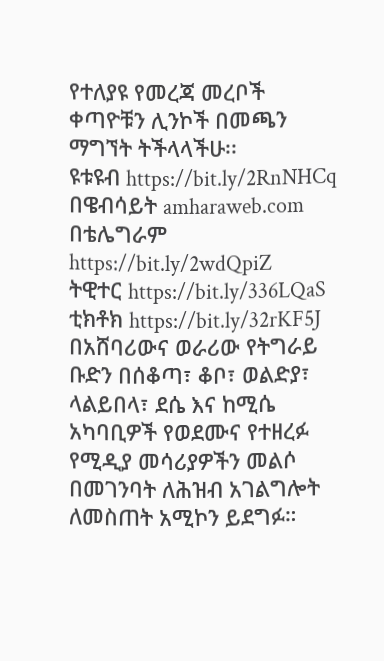የተለያዩ የመረጃ መረቦች ቀጣዮቹን ሊንኮች በመጫን ማግኘት ትችላላችሁ፡፡
ዩቱዩብ https://bit.ly/2RnNHCq
በዌብሳይት amharaweb.com
በቴሌግራም https://bit.ly/2wdQpiZ
ትዊተር https://bit.ly/336LQaS
ቲክቶክ https://bit.ly/32rKF5J
በአሸባሪውና ወራሪው የትግራይ ቡድን በሰቆጣ፣ ቆቦ፣ ወልድያ፣ ላልይበላ፣ ደሴ እና ከሚሴ አካባቢዎች የወደሙና የተዘረፉ የሚዲያ መሳሪያዎችን መልሶ በመገንባት ለሕዝብ አገልግሎት ለመስጠት አሚኮን ይደግፉ።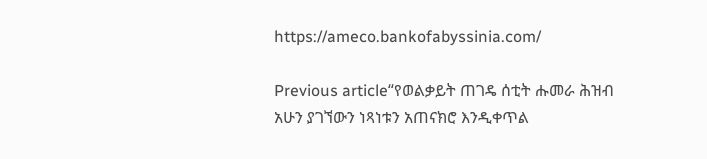https://ameco.bankofabyssinia.com/

Previous article“የወልቃይት ጠገዴ ሰቲት ሑመራ ሕዝብ አሁን ያገኘውን ነጻነቱን አጠናክሮ እንዲቀጥል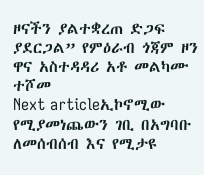ዞናችን ያልተቋረጠ ድጋፍ ያደርጋል” የምዕራብ ጎጃም ዞን ዋና አስተዳዳሪ አቶ መልካሙ ተሾመ
Next articleኢኮኖሚው የሚያመነጨውን ገቢ በአግባቡ ለመሰብሰብ እና የሚታዩ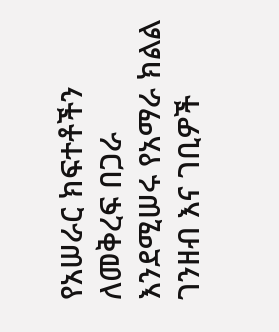የአሠራር ክፍተቶችን ለመቅረፍ በጋራ እንደሚሠሩ የአማራ ክልል ገንዘብ እና ገቢዎች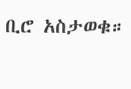ቢሮ አስታወቁ።